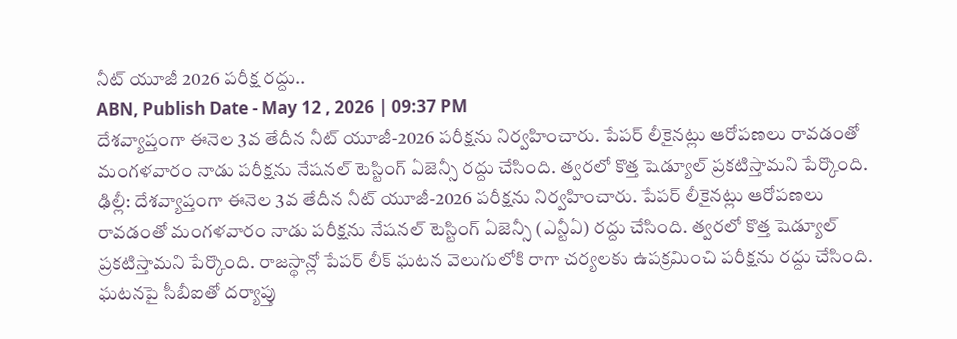నీట్ యూజీ 2026 పరీక్ష రద్దు..
ABN, Publish Date - May 12 , 2026 | 09:37 PM
దేశవ్యాప్తంగా ఈనెల 3వ తేదీన నీట్ యూజీ-2026 పరీక్షను నిర్వహించారు. పేపర్ లీకైనట్లు ఆరోపణలు రావడంతో మంగళవారం నాడు పరీక్షను నేషనల్ టెస్టింగ్ ఏజెన్సీ రద్దు చేసింది. త్వరలో కొత్త షెడ్యూల్ ప్రకటిస్తామని పేర్కొంది.
ఢిల్లీ: దేశవ్యాప్తంగా ఈనెల 3వ తేదీన నీట్ యూజీ-2026 పరీక్షను నిర్వహించారు. పేపర్ లీకైనట్లు ఆరోపణలు రావడంతో మంగళవారం నాడు పరీక్షను నేషనల్ టెస్టింగ్ ఏజెన్సీ (ఎన్టీఏ) రద్దు చేసింది. త్వరలో కొత్త షెడ్యూల్ ప్రకటిస్తామని పేర్కొంది. రాజస్థాన్లో పేపర్ లీక్ ఘటన వెలుగులోకి రాగా చర్యలకు ఉపక్రమించి పరీక్షను రద్దు చేసింది. ఘటనపై సీబీఐతో దర్యాప్తు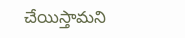చేయిస్తామని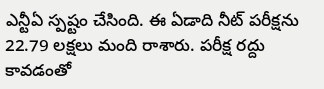ఎన్టీఏ స్పష్టం చేసింది. ఈ ఏడాది నీట్ పరీక్షను 22.79 లక్షలు మంది రాశారు. పరీక్ష రద్దు కావడంతో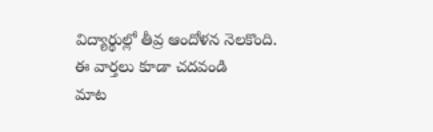విద్యార్థుల్లో తీవ్ర ఆందోళన నెలకొంది.
ఈ వార్తలు కూడా చదవండి
మాట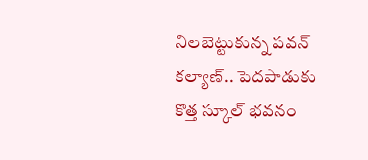నిలబెట్టుకున్న పవన్ కల్యాణ్.. పెదపాడుకు కొత్త స్కూల్ భవనం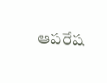ఆపరేష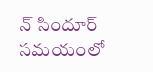న్ సిందూర్ సమయంలో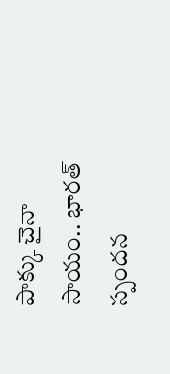పాక్కు చైనా సాయం.. భారత్ స్పందన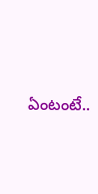ఏంటంటే..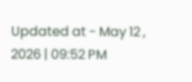Updated at - May 12 , 2026 | 09:52 PM